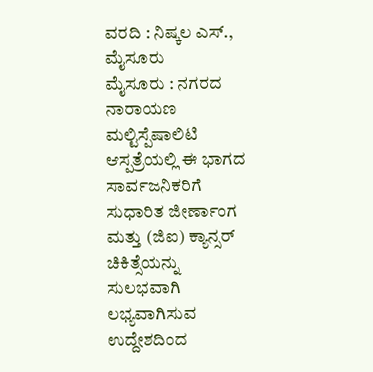ವರದಿ : ನಿಷ್ಕಲ ಎಸ್., ಮೈಸೂರು
ಮೈಸೂರು : ನಗರದ ನಾರಾಯಣ ಮಲ್ಟಿಸ್ಪೆಷಾಲಿಟಿ ಆಸ್ಪತ್ರೆಯಲ್ಲಿ ಈ ಭಾಗದ ಸಾರ್ವಜನಿಕರಿಗೆ ಸುಧಾರಿತ ಜೀರ್ಣಾಂಗ ಮತ್ತು (ಜಿಐ) ಕ್ಯಾನ್ಸರ್ ಚಿಕಿತ್ಸೆಯನ್ನು ಸುಲಭವಾಗಿ ಲಭ್ಯವಾಗಿಸುವ ಉದ್ದೇಶದಿಂದ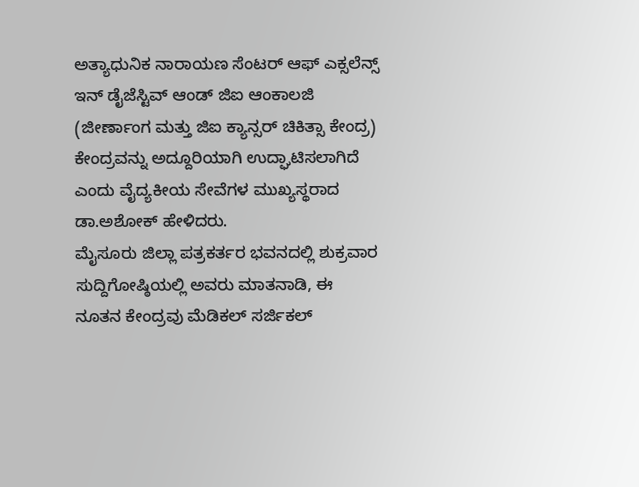ಅತ್ಯಾಧುನಿಕ ನಾರಾಯಣ ಸೆಂಟರ್ ಆಫ್ ಎಕ್ಸಲೆನ್ಸ್ ಇನ್ ಡೈಜೆಸ್ಟಿವ್ ಆಂಡ್ ಜಿಐ ಆಂಕಾಲಜಿ (ಜೀರ್ಣಾಂಗ ಮತ್ತು ಜಿಐ ಕ್ಯಾನ್ಸರ್ ಚಿಕಿತ್ಸಾ ಕೇಂದ್ರ) ಕೇಂದ್ರವನ್ನು ಅದ್ದೂರಿಯಾಗಿ ಉದ್ಘಾಟಿಸಲಾಗಿದೆ ಎಂದು ವೈದ್ಯಕೀಯ ಸೇವೆಗಳ ಮುಖ್ಯಸ್ಥರಾದ ಡಾ.ಅಶೋಕ್ ಹೇಳಿದರು.
ಮೈಸೂರು ಜಿಲ್ಲಾ ಪತ್ರಕರ್ತರ ಭವನದಲ್ಲಿ ಶುಕ್ರವಾರ ಸುದ್ದಿಗೋಷ್ಠಿಯಲ್ಲಿ ಅವರು ಮಾತನಾಡಿ, ಈ ನೂತನ ಕೇಂದ್ರವು ಮೆಡಿಕಲ್ ಸರ್ಜಿಕಲ್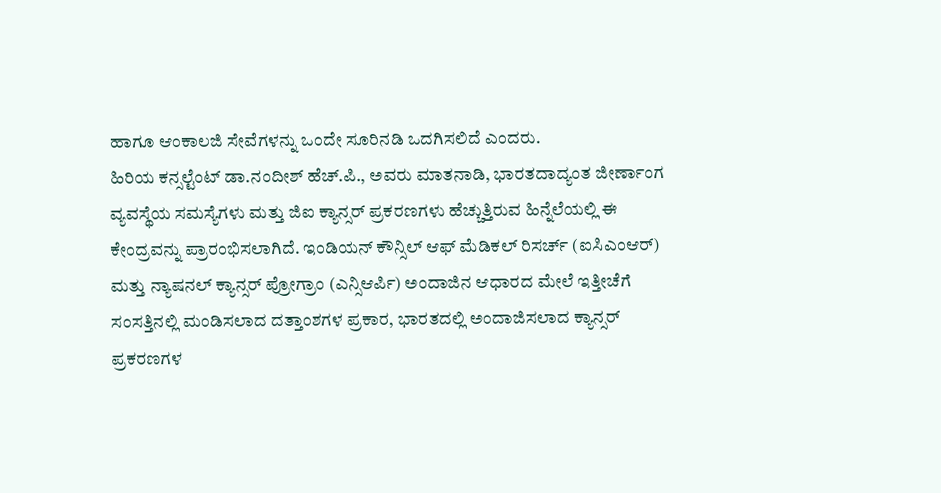ಹಾಗೂ ಆಂಕಾಲಜಿ ಸೇವೆಗಳನ್ನು ಒಂದೇ ಸೂರಿನಡಿ ಒದಗಿಸಲಿದೆ ಎಂದರು.
ಹಿರಿಯ ಕನ್ಸಲ್ಟೆಂಟ್ ಡಾ.ನಂದೀಶ್ ಹೆಚ್.ಪಿ., ಅವರು ಮಾತನಾಡಿ, ಭಾರತದಾದ್ಯಂತ ಜೀರ್ಣಾಂಗ ವ್ಯವಸ್ಥೆಯ ಸಮಸ್ಯೆಗಳು ಮತ್ತು ಜಿಐ ಕ್ಯಾನ್ಸರ್ ಪ್ರಕರಣಗಳು ಹೆಚ್ಚುತ್ತಿರುವ ಹಿನ್ನೆಲೆಯಲ್ಲಿ ಈ ಕೇಂದ್ರವನ್ನು ಪ್ರಾರಂಭಿಸಲಾಗಿದೆ. ಇಂಡಿಯನ್ ಕೌನ್ಸಿಲ್ ಆಫ್ ಮೆಡಿಕಲ್ ರಿಸರ್ಚ್ (ಐಸಿಎಂಆರ್) ಮತ್ತು ನ್ಯಾಷನಲ್ ಕ್ಯಾನ್ಸರ್ ಪ್ರೋಗ್ರಾಂ (ಎನ್ಸಿಆರ್ಪಿ) ಅಂದಾಜಿನ ಆಧಾರದ ಮೇಲೆ ಇತ್ತೀಚೆಗೆ ಸಂಸತ್ತಿನಲ್ಲಿ ಮಂಡಿಸಲಾದ ದತ್ತಾಂಶಗಳ ಪ್ರಕಾರ, ಭಾರತದಲ್ಲಿ ಅಂದಾಜಿಸಲಾದ ಕ್ಯಾನ್ಸರ್ ಪ್ರಕರಣಗಳ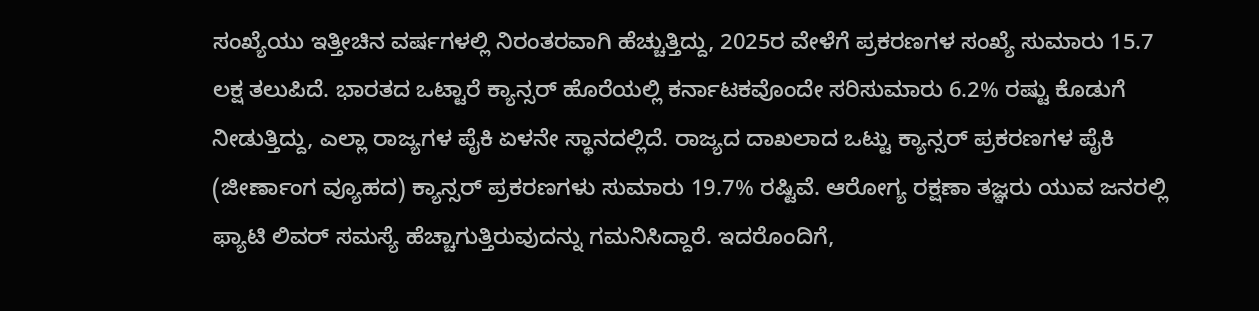ಸಂಖ್ಯೆಯು ಇತ್ತೀಚಿನ ವರ್ಷಗಳಲ್ಲಿ ನಿರಂತರವಾಗಿ ಹೆಚ್ಚುತ್ತಿದ್ದು, 2025ರ ವೇಳೆಗೆ ಪ್ರಕರಣಗಳ ಸಂಖ್ಯೆ ಸುಮಾರು 15.7 ಲಕ್ಷ ತಲುಪಿದೆ. ಭಾರತದ ಒಟ್ಟಾರೆ ಕ್ಯಾನ್ಸರ್ ಹೊರೆಯಲ್ಲಿ ಕರ್ನಾಟಕವೊಂದೇ ಸರಿಸುಮಾರು 6.2% ರಷ್ಟು ಕೊಡುಗೆ ನೀಡುತ್ತಿದ್ದು, ಎಲ್ಲಾ ರಾಜ್ಯಗಳ ಪೈಕಿ ಏಳನೇ ಸ್ಥಾನದಲ್ಲಿದೆ. ರಾಜ್ಯದ ದಾಖಲಾದ ಒಟ್ಟು ಕ್ಯಾನ್ಸರ್ ಪ್ರಕರಣಗಳ ಪೈಕಿ (ಜೀರ್ಣಾಂಗ ವ್ಯೂಹದ) ಕ್ಯಾನ್ಸರ್ ಪ್ರಕರಣಗಳು ಸುಮಾರು 19.7% ರಷ್ಟಿವೆ. ಆರೋಗ್ಯ ರಕ್ಷಣಾ ತಜ್ಞರು ಯುವ ಜನರಲ್ಲಿ ಫ್ಯಾಟಿ ಲಿವರ್ ಸಮಸ್ಯೆ ಹೆಚ್ಚಾಗುತ್ತಿರುವುದನ್ನು ಗಮನಿಸಿದ್ದಾರೆ. ಇದರೊಂದಿಗೆ,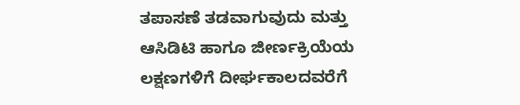ತಪಾಸಣೆ ತಡವಾಗುವುದು ಮತ್ತು ಆಸಿಡಿಟಿ ಹಾಗೂ ಜೀರ್ಣಕ್ರಿಯೆಯ ಲಕ್ಷಣಗಳಿಗೆ ದೀರ್ಘಕಾಲದವರೆಗೆ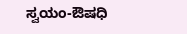ಸ್ವಯಂ-ಔಷಧಿ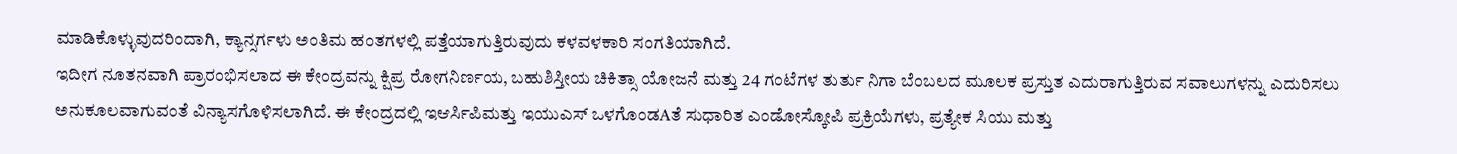ಮಾಡಿಕೊಳ್ಳುವುದರಿಂದಾಗಿ, ಕ್ಯಾನ್ಸರ್ಗಳು ಅಂತಿಮ ಹಂತಗಳಲ್ಲಿ ಪತ್ತೆಯಾಗುತ್ತಿರುವುದು ಕಳವಳಕಾರಿ ಸಂಗತಿಯಾಗಿದೆ.
ಇದೀಗ ನೂತನವಾಗಿ ಪ್ರಾರಂಭಿಸಲಾದ ಈ ಕೇಂದ್ರವನ್ನು ಕ್ಷಿಪ್ರ ರೋಗನಿರ್ಣಯ, ಬಹುಶಿಸ್ತೀಯ ಚಿಕಿತ್ಸಾ ಯೋಜನೆ ಮತ್ತು 24 ಗಂಟೆಗಳ ತುರ್ತು ನಿಗಾ ಬೆಂಬಲದ ಮೂಲಕ ಪ್ರಸ್ತುತ ಎದುರಾಗುತ್ತಿರುವ ಸವಾಲುಗಳನ್ನು ಎದುರಿಸಲು ಅನುಕೂಲವಾಗುವಂತೆ ವಿನ್ಯಾಸಗೊಳಿಸಲಾಗಿದೆ. ಈ ಕೇಂದ್ರದಲ್ಲಿ ಇಆರ್ಸಿಪಿಮತ್ತು ಇಯುಎಸ್ ಒಳಗೊಂಡAತೆ ಸುಧಾರಿತ ಎಂಡೋಸ್ಕೋಪಿ ಪ್ರಕ್ರಿಯೆಗಳು, ಪ್ರತ್ಯೇಕ ಸಿಯು ಮತ್ತು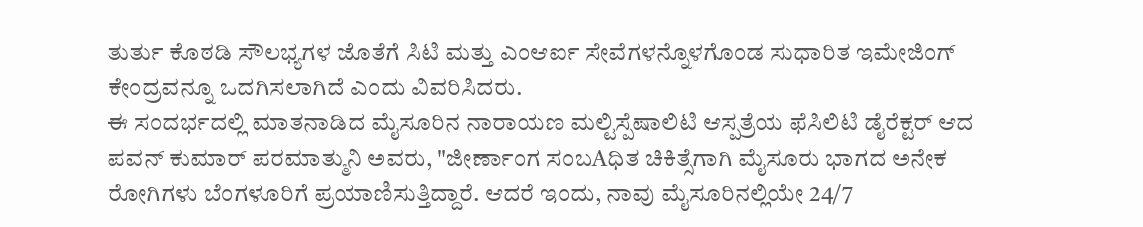ತುರ್ತು ಕೊಠಡಿ ಸೌಲಭ್ಯಗಳ ಜೊತೆಗೆ ಸಿಟಿ ಮತ್ತು ಎಂಆರ್ಐ ಸೇವೆಗಳನ್ನೊಳಗೊಂಡ ಸುಧಾರಿತ ಇಮೇಜಿಂಗ್ ಕೇಂದ್ರವನ್ನೂ ಒದಗಿಸಲಾಗಿದೆ ಎಂದು ವಿವರಿಸಿದರು.
ಈ ಸಂದರ್ಭದಲ್ಲಿ ಮಾತನಾಡಿದ ಮೈಸೂರಿನ ನಾರಾಯಣ ಮಲ್ಟಿಸ್ಪೆಷಾಲಿಟಿ ಆಸ್ಪತ್ರೆಯ ಫೆಸಿಲಿಟಿ ಡೈರೆಕ್ಟರ್ ಆದ ಪವನ್ ಕುಮಾರ್ ಪರಮಾತ್ಮುನಿ ಅವರು, "ಜೀರ್ಣಾಂಗ ಸಂಬAಧಿತ ಚಿಕಿತ್ಸೆಗಾಗಿ ಮೈಸೂರು ಭಾಗದ ಅನೇಕ ರೋಗಿಗಳು ಬೆಂಗಳೂರಿಗೆ ಪ್ರಯಾಣಿಸುತ್ತಿದ್ದಾರೆ. ಆದರೆ ಇಂದು, ನಾವು ಮೈಸೂರಿನಲ್ಲಿಯೇ 24/7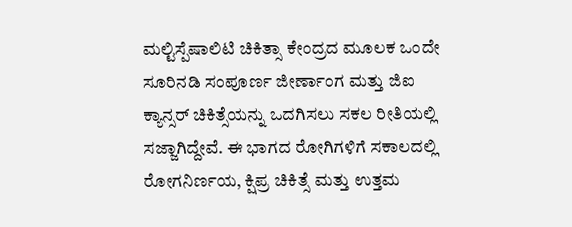ಮಲ್ಟಿಸ್ಪೆಷಾಲಿಟಿ ಚಿಕಿತ್ಸಾ ಕೇಂದ್ರದ ಮೂಲಕ ಒಂದೇ ಸೂರಿನಡಿ ಸಂಪೂರ್ಣ ಜೀರ್ಣಾಂಗ ಮತ್ತು ಜಿಐ ಕ್ಯಾನ್ಸರ್ ಚಿಕಿತ್ಸೆಯನ್ನು ಒದಗಿಸಲು ಸಕಲ ರೀತಿಯಲ್ಲಿ ಸಜ್ಜಾಗಿದ್ದೇವೆ. ಈ ಭಾಗದ ರೋಗಿಗಳಿಗೆ ಸಕಾಲದಲ್ಲಿ ರೋಗನಿರ್ಣಯ, ಕ್ಷಿಪ್ರ ಚಿಕಿತ್ಸೆ ಮತ್ತು ಉತ್ತಮ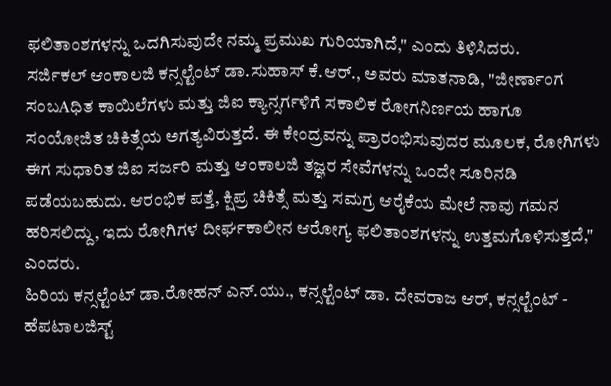ಫಲಿತಾಂಶಗಳನ್ನು ಒದಗಿಸುವುದೇ ನಮ್ಮ ಪ್ರಮುಖ ಗುರಿಯಾಗಿದೆ," ಎಂದು ತಿಳಿಸಿದರು.
ಸರ್ಜಿಕಲ್ ಆಂಕಾಲಜಿ ಕನ್ಸಲ್ಟೆಂಟ್ ಡಾ.ಸುಹಾಸ್ ಕೆ.ಆರ್., ಅವರು ಮಾತನಾಡಿ, "ಜೀರ್ಣಾಂಗ ಸಂಬAಧಿತ ಕಾಯಿಲೆಗಳು ಮತ್ತು ಜಿಐ ಕ್ಯಾನ್ಸರ್ಗಳಿಗೆ ಸಕಾಲಿಕ ರೋಗನಿರ್ಣಯ ಹಾಗೂ ಸಂಯೋಜಿತ ಚಿಕಿತ್ಸೆಯ ಅಗತ್ಯವಿರುತ್ತದೆ. ಈ ಕೇಂದ್ರವನ್ನು ಪ್ರಾರಂಭಿಸುವುದರ ಮೂಲಕ, ರೋಗಿಗಳು ಈಗ ಸುಧಾರಿತ ಜಿಐ ಸರ್ಜರಿ ಮತ್ತು ಆಂಕಾಲಜಿ ತಜ್ಞರ ಸೇವೆಗಳನ್ನು ಒಂದೇ ಸೂರಿನಡಿ ಪಡೆಯಬಹುದು. ಆರಂಭಿಕ ಪತ್ತೆ, ಕ್ಷಿಪ್ರ ಚಿಕಿತ್ಸೆ ಮತ್ತು ಸಮಗ್ರ ಆರೈಕೆಯ ಮೇಲೆ ನಾವು ಗಮನ ಹರಿಸಲಿದ್ದು, ಇದು ರೋಗಿಗಳ ದೀರ್ಘಕಾಲೀನ ಆರೋಗ್ಯ ಫಲಿತಾಂಶಗಳನ್ನು ಉತ್ತಮಗೊಳಿಸುತ್ತದೆ," ಎಂದರು.
ಹಿರಿಯ ಕನ್ಸಲ್ಟೆಂಟ್ ಡಾ.ರೋಹನ್ ಎನ್.ಯು., ಕನ್ಸಲ್ಟೆಂಟ್ ಡಾ. ದೇವರಾಜ ಆರ್, ಕನ್ಸಲ್ಟೆಂಟ್ - ಹೆಪಟಾಲಜಿಸ್ಟ್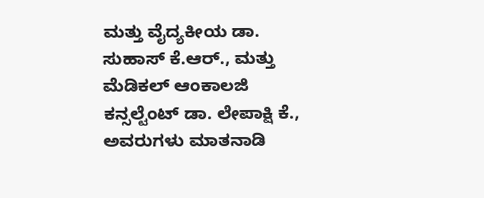ಮತ್ತು ವೈದ್ಯಕೀಯ ಡಾ. ಸುಹಾಸ್ ಕೆ.ಆರ್., ಮತ್ತು ಮೆಡಿಕಲ್ ಆಂಕಾಲಜಿ ಕನ್ಸಲ್ಟೆಂಟ್ ಡಾ. ಲೇಪಾಕ್ಷಿ ಕೆ., ಅವರುಗಳು ಮಾತನಾಡಿ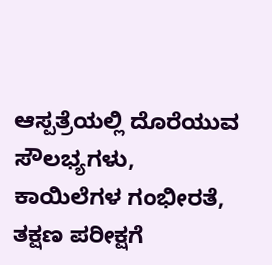ಆಸ್ಪತ್ರೆಯಲ್ಲಿ ದೊರೆಯುವ ಸೌಲಭ್ಯಗಳು, ಕಾಯಿಲೆಗಳ ಗಂಭೀರತೆ, ತಕ್ಷಣ ಪರೀಕ್ಷಗೆ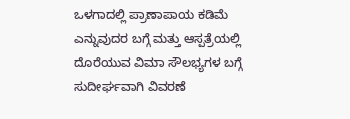ಒಳಗಾದಲ್ಲಿ ಪ್ರಾಣಾಪಾಯ ಕಡಿಮೆ ಎನ್ನುವುದರ ಬಗ್ಗೆ ಮತ್ತು ಆಸ್ಪತ್ರೆಯಲ್ಲಿ ದೊರೆಯುವ ವಿಮಾ ಸೌಲಭ್ಯಗಳ ಬಗ್ಗೆ ಸುದೀರ್ಘವಾಗಿ ವಿವರಣೆ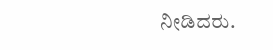ನೀಡಿದರು.